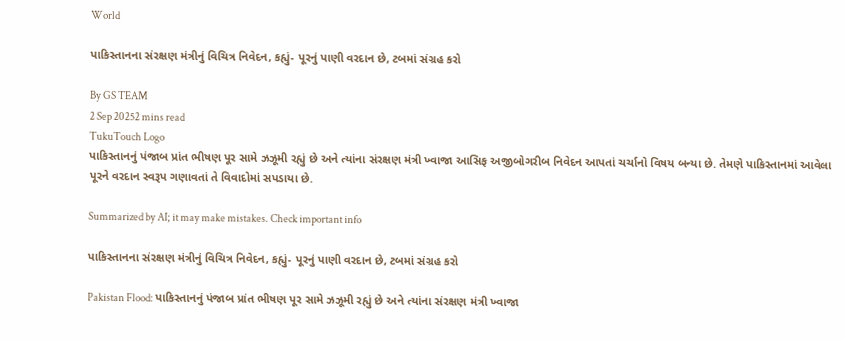World

પાકિસ્તાનના સંરક્ષણ મંત્રીનું વિચિત્ર નિવેદન, કહ્યું- પૂરનું પાણી વરદાન છે, ટબમાં સંગ્રહ કરો

By GS TEAM
2 Sep 20252 mins read
TukuTouch Logo
પાકિસ્તાનનું પંજાબ પ્રાંત ભીષણ પૂર સામે ઝઝૂમી રહ્યું છે અને ત્યાંના સંરક્ષણ મંત્રી ખ્વાજા આસિફ અજીબોગરીબ નિવેદન આપતાં ચર્ચાનો વિષય બન્યા છે. તેમણે પાકિસ્તાનમાં આવેલા પૂરને વરદાન સ્વરૂપ ગણાવતાં તે વિવાદોમાં સપડાયા છે.

Summarized by AI; it may make mistakes. Check important info

પાકિસ્તાનના સંરક્ષણ મંત્રીનું વિચિત્ર નિવેદન, કહ્યું- પૂરનું પાણી વરદાન છે, ટબમાં સંગ્રહ કરો

Pakistan Flood: પાકિસ્તાનનું પંજાબ પ્રાંત ભીષણ પૂર સામે ઝઝૂમી રહ્યું છે અને ત્યાંના સંરક્ષણ મંત્રી ખ્વાજા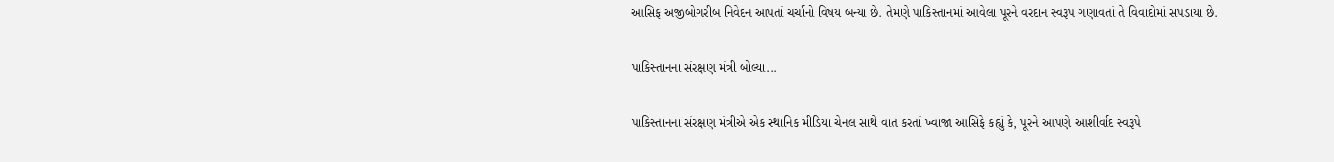આસિફ અજીબોગરીબ નિવેદન આપતાં ચર્ચાનો વિષય બન્યા છે. તેમણે પાકિસ્તાનમાં આવેલા પૂરને વરદાન સ્વરૂપ ગણાવતાં તે વિવાદોમાં સપડાયા છે.

પાકિસ્તાનના સંરક્ષણ મંત્રી બોલ્યા...

પાકિસ્તાનના સંરક્ષણ મંત્રીએ એક સ્થાનિક મીડિયા ચેનલ સાથે વાત કરતાં ખ્વાજા આસિફે કહ્યું કે, પૂરને આપણે આશીર્વાદ સ્વરૂપે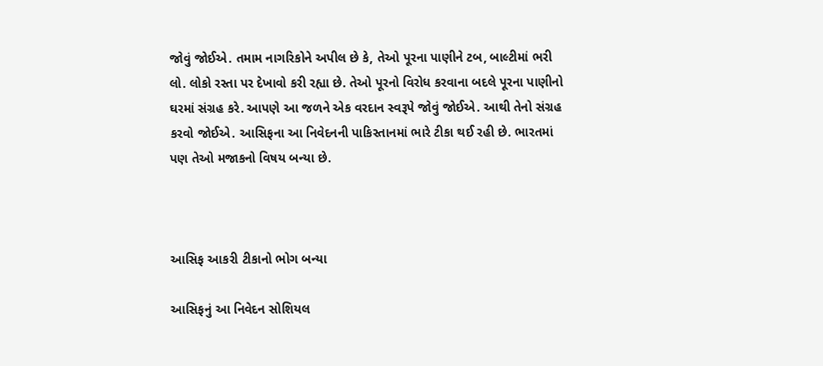જોવું જોઈએ. તમામ નાગરિકોને અપીલ છે કે, તેઓ પૂરના પાણીને ટબ, બાલ્ટીમાં ભરી લો. લોકો રસ્તા પર દેખાવો કરી રહ્યા છે. તેઓ પૂરનો વિરોધ કરવાના બદલે પૂરના પાણીનો ઘરમાં સંગ્રહ કરે. આપણે આ જળને એક વરદાન સ્વરૂપે જોવું જોઈએ. આથી તેનો સંગ્રહ કરવો જોઈએ. આસિફના આ નિવેદનની પાકિસ્તાનમાં ભારે ટીકા થઈ રહી છે. ભારતમાં પણ તેઓ મજાકનો વિષય બન્યા છે.



આસિફ આકરી ટીકાનો ભોગ બન્યા

આસિફનું આ નિવેદન સોશિયલ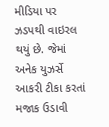મીડિયા પર ઝડપથી વાઇરલ થયું છે. જેમાં અનેક યુઝર્સે આકરી ટીકા કરતાં મજાક ઉડાવી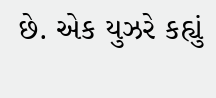છે. એક યુઝરે કહ્યું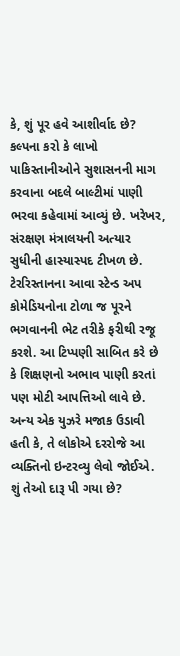કે, શું પૂર હવે આશીર્વાદ છે? કલ્પના કરો કે લાખો પાકિસ્તાનીઓને સુશાસનની માગ કરવાના બદલે બાલ્ટીમાં પાણી ભરવા કહેવામાં આવ્યું છે. ખરેખર, સંરક્ષણ મંત્રાલયની અત્યાર સુધીની હાસ્યાસ્પદ ટીખળ છે. ટેરરિસ્તાનના આવા સ્ટેન્ડ અપ કોમેડિયનોના ટોળા જ પૂરને ભગવાનની ભેટ તરીકે ફરીથી રજૂ કરશે. આ ટિપ્પણી સાબિત કરે છે કે શિક્ષણનો અભાવ પાણી કરતાં પણ મોટી આપત્તિઓ લાવે છે. અન્ય એક યુઝરે મજાક ઉડાવી હતી કે, તે લોકોએ દરરોજે આ વ્યક્તિનો ઇન્ટરવ્યુ લેવો જોઈએ. શું તેઓ દારૂ પી ગયા છે?